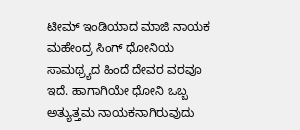ಟೀಮ್ ಇಂಡಿಯಾದ ಮಾಜಿ ನಾಯಕ ಮಹೇಂದ್ರ ಸಿಂಗ್ ಧೋನಿಯ ಸಾಮಥ್ರ್ಯದ ಹಿಂದೆ ದೇವರ ವರವೂ ಇದೆ. ಹಾಗಾಗಿಯೇ ಧೋನಿ ಒಬ್ಬ ಅತ್ಯುತ್ತಮ ನಾಯಕನಾಗಿರುವುದು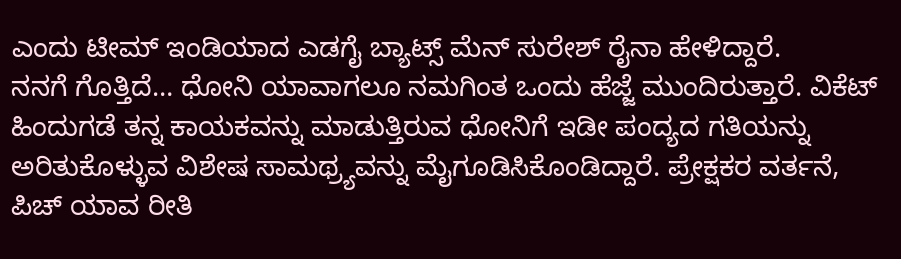ಎಂದು ಟೀಮ್ ಇಂಡಿಯಾದ ಎಡಗೈ ಬ್ಯಾಟ್ಸ್ ಮೆನ್ ಸುರೇಶ್ ರೈನಾ ಹೇಳಿದ್ದಾರೆ.
ನನಗೆ ಗೊತ್ತಿದೆ… ಧೋನಿ ಯಾವಾಗಲೂ ನಮಗಿಂತ ಒಂದು ಹೆಜ್ಜೆ ಮುಂದಿರುತ್ತಾರೆ. ವಿಕೆಟ್ ಹಿಂದುಗಡೆ ತನ್ನ ಕಾಯಕವನ್ನು ಮಾಡುತ್ತಿರುವ ಧೋನಿಗೆ ಇಡೀ ಪಂದ್ಯದ ಗತಿಯನ್ನು ಅರಿತುಕೊಳ್ಳುವ ವಿಶೇಷ ಸಾಮಥ್ರ್ಯವನ್ನು ಮೈಗೂಡಿಸಿಕೊಂಡಿದ್ದಾರೆ. ಪ್ರೇಕ್ಷಕರ ವರ್ತನೆ, ಪಿಚ್ ಯಾವ ರೀತಿ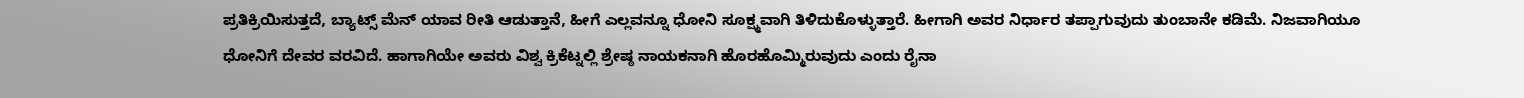ಪ್ರತಿಕ್ರಿಯಿಸುತ್ತದೆ, ಬ್ಯಾಟ್ಸ್ ಮೆನ್ ಯಾವ ರೀತಿ ಆಡುತ್ತಾನೆ, ಹೀಗೆ ಎಲ್ಲವನ್ನೂ ಧೋನಿ ಸೂಕ್ಷ್ಮವಾಗಿ ತಿಳಿದುಕೊಳ್ಳುತ್ತಾರೆ. ಹೀಗಾಗಿ ಅವರ ನಿರ್ಧಾರ ತಪ್ಪಾಗುವುದು ತುಂಬಾನೇ ಕಡಿಮೆ. ನಿಜವಾಗಿಯೂ ಧೋನಿಗೆ ದೇವರ ವರವಿದೆ. ಹಾಗಾಗಿಯೇ ಅವರು ವಿಶ್ವ ಕ್ರಿಕೆಟ್ನಲ್ಲಿ ಶ್ರೇಷ್ಠ ನಾಯಕನಾಗಿ ಹೊರಹೊಮ್ಮಿರುವುದು ಎಂದು ರೈನಾ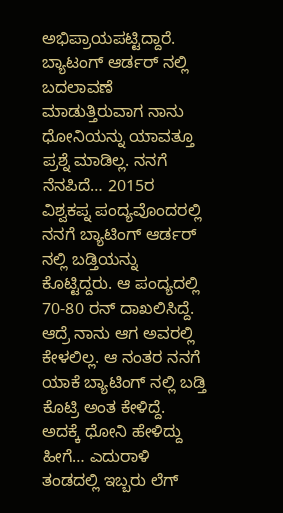ಅಭಿಪ್ರಾಯಪಟ್ಟಿದ್ದಾರೆ.
ಬ್ಯಾಟಂಗ್ ಆರ್ಡರ್ ನಲ್ಲಿ ಬದಲಾವಣೆ ಮಾಡುತ್ತಿರುವಾಗ ನಾನು ಧೋನಿಯನ್ನು ಯಾವತ್ತೂ ಪ್ರಶ್ನೆ ಮಾಡಿಲ್ಲ. ನನಗೆ ನೆನಪಿದೆ… 2015ರ ವಿಶ್ವಕಪ್ನ ಪಂದ್ಯವೊಂದರಲ್ಲಿ ನನಗೆ ಬ್ಯಾಟಿಂಗ್ ಆರ್ಡರ್ ನಲ್ಲಿ ಬಡ್ತಿಯನ್ನು ಕೊಟ್ಟಿದ್ದರು. ಆ ಪಂದ್ಯದಲ್ಲಿ 70-80 ರನ್ ದಾಖಲಿಸಿದ್ದೆ. ಆದ್ರೆ ನಾನು ಆಗ ಅವರಲ್ಲಿ ಕೇಳಲಿಲ್ಲ. ಆ ನಂತರ ನನಗೆ ಯಾಕೆ ಬ್ಯಾಟಿಂಗ್ ನಲ್ಲಿ ಬಡ್ತಿ ಕೊಟ್ರಿ ಅಂತ ಕೇಳಿದ್ದೆ. ಅದಕ್ಕೆ ಧೋನಿ ಹೇಳಿದ್ದು ಹೀಗೆ… ಎದುರಾಳಿ ತಂಡದಲ್ಲಿ ಇಬ್ಬರು ಲೆಗ್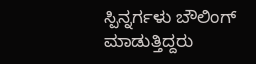ಸ್ಪಿನ್ನರ್ಗಳು ಬೌಲಿಂಗ್ ಮಾಡುತ್ತಿದ್ದರು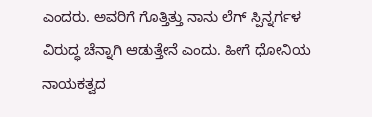ಎಂದರು. ಅವರಿಗೆ ಗೊತ್ತಿತ್ತು ನಾನು ಲೆಗ್ ಸ್ಪಿನ್ನರ್ಗಳ ವಿರುದ್ಧ ಚೆನ್ನಾಗಿ ಆಡುತ್ತೇನೆ ಎಂದು. ಹೀಗೆ ಧೋನಿಯ ನಾಯಕತ್ವದ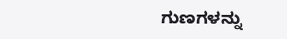ಗುಣಗಳನ್ನು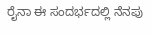ರೈನಾ ಈ ಸಂದರ್ಭದಲ್ಲಿ ನೆನಪು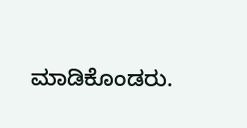ಮಾಡಿಕೊಂಡರು.